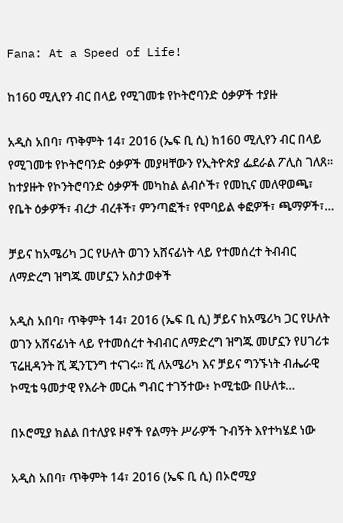Fana: At a Speed of Life!

ከ160 ሚሊየን ብር በላይ የሚገመቱ የኮትሮባንድ ዕቃዎች ተያዙ

አዲስ አበባ፣ ጥቅምት 14፣ 2016 (ኤፍ ቢ ሲ) ከ160 ሚሊየን ብር በላይ የሚገመቱ የኮትሮባንድ ዕቃዎች መያዛቸውን የኢትዮጵያ ፌደራል ፖሊስ ገለጸ፡፡ ከተያዙት የኮንትሮባንድ ዕቃዎች መካከል ልብሶች፣ የመኪና መለዋወጫ፣ የቤት ዕቃዎች፣ ብረታ ብረቶች፣ ምንጣፎች፣ የሞባይል ቀፎዎች፣ ጫማዎች፣…

ቻይና ከአሜሪካ ጋር የሁለት ወገን አሸናፊነት ላይ የተመሰረተ ትብብር ለማድረግ ዝግጁ መሆኗን አስታወቀች

አዲስ አበባ፣ ጥቅምት 14፣ 2016 (ኤፍ ቢ ሲ) ቻይና ከአሜሪካ ጋር የሁለት ወገን አሸናፊነት ላይ የተመሰረተ ትብብር ለማድረግ ዝግጁ መሆኗን የሀገሪቱ ፕሬዚዳንት ሺ ጂንፒንግ ተናገሩ፡፡ ሺ ለአሜሪካ እና ቻይና ግንኙነት ብሔራዊ ኮሚቴ ዓመታዊ የእራት መርሐ ግብር ተገኝተው፥ ኮሚቴው በሁለቱ…

በኦሮሚያ ክልል በተለያዩ ዞኖች የልማት ሥራዎች ጉብኝት እየተካሄደ ነው

አዲስ አበባ፣ ጥቅምት 14፣ 2016 (ኤፍ ቢ ሲ) በኦሮሚያ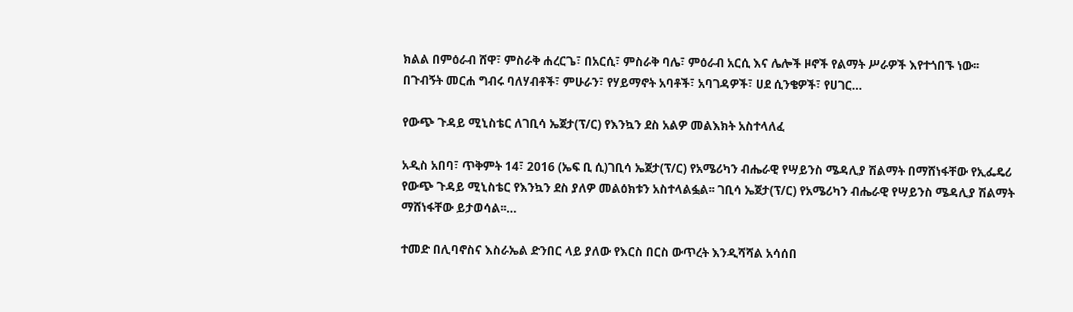ክልል በምዕራብ ሸዋ፣ ምስራቅ ሐረርጌ፣ በአርሲ፣ ምስራቅ ባሌ፣ ምዕራብ አርሲ እና ሌሎች ዞኖች የልማት ሥራዎች እየተጎበኙ ነው፡፡ በጉብኝት መርሐ ግብሩ ባለሃብቶች፣ ምሁራን፣ የሃይማኖት አባቶች፣ አባገዳዎች፣ ሀደ ሲንቄዎች፣ የሀገር…

የውጭ ጉዳይ ሚኒስቴር ለገቢሳ ኤጀታ(ፕ/ር) የእንኳን ደስ አልዎ መልእክት አስተላለፈ

አዲስ አበባ፣ ጥቅምት 14፣ 2016 (ኤፍ ቢ ሲ)ገቢሳ ኤጀታ(ፕ/ር) የአሜሪካን ብሔራዊ የሣይንስ ሜዳሊያ ሽልማት በማሸነፋቸው የኢፌዴሪ የውጭ ጉዳይ ሚኒስቴር የእንኳን ደስ ያለዎ መልዕክቱን አስተላልፏል፡፡ ገቢሳ ኤጀታ(ፕ/ር) የአሜሪካን ብሔራዊ የሣይንስ ሜዳሊያ ሽልማት ማሸነፋቸው ይታወሳል፡፡…

ተመድ በሊባኖስና እስራኤል ድንበር ላይ ያለው የእርስ በርስ ውጥረት እንዲሻሻል አሳሰበ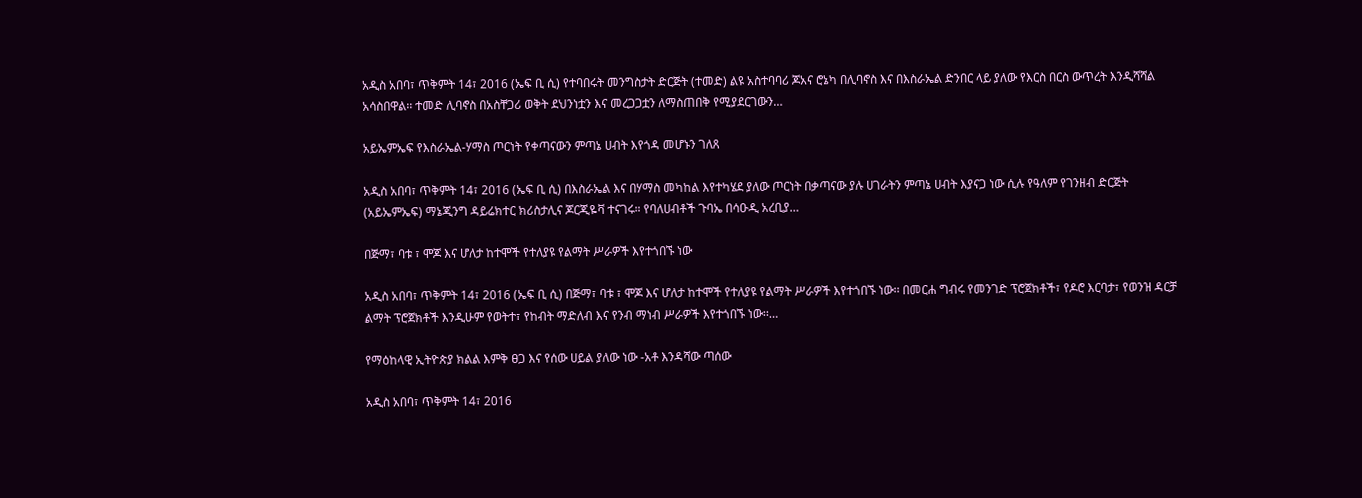አዲስ አበባ፣ ጥቅምት 14፣ 2016 (ኤፍ ቢ ሲ) የተባበሩት መንግስታት ድርጅት (ተመድ) ልዩ አስተባባሪ ጆአና ሮኔካ በሊባኖስ እና በእስራኤል ድንበር ላይ ያለው የእርስ በርስ ውጥረት እንዲሻሻል አሳስበዋል፡፡ ተመድ ሊባኖስ በአስቸጋሪ ወቅት ደህንነቷን እና መረጋጋቷን ለማስጠበቅ የሚያደርገውን…

አይኤምኤፍ የእስራኤል-ሃማስ ጦርነት የቀጣናውን ምጣኔ ሀብት እየጎዳ መሆኑን ገለጸ

አዲስ አበባ፣ ጥቅምት 14፣ 2016 (ኤፍ ቢ ሲ) በእስራኤል እና በሃማስ መካከል እየተካሄደ ያለው ጦርነት በቃጣናው ያሉ ሀገራትን ምጣኔ ሀብት እያናጋ ነው ሲሉ የዓለም የገንዘብ ድርጅት (አይኤምኤፍ) ማኔጂንግ ዳይሬክተር ክሪስታሊና ጆርጂዬቫ ተናገሩ። የባለሀብቶች ጉባኤ በሳዑዲ አረቢያ…

በጅማ፣ ባቱ ፣ ሞጆ እና ሆለታ ከተሞች የተለያዩ የልማት ሥራዎች እየተጎበኙ ነው

አዲስ አበባ፣ ጥቅምት 14፣ 2016 (ኤፍ ቢ ሲ) በጅማ፣ ባቱ ፣ ሞጆ እና ሆለታ ከተሞች የተለያዩ የልማት ሥራዎች እየተጎበኙ ነው፡፡ በመርሐ ግብሩ የመንገድ ፕሮጀክቶች፣ የዶሮ እርባታ፣ የወንዝ ዳርቻ ልማት ፕሮጀክቶች እንዲሁም የወትተ፣ የከብት ማድለብ እና የንብ ማነብ ሥራዎች እየተጎበኙ ነው፡፡…

የማዕከላዊ ኢትዮጵያ ክልል እምቅ ፀጋ እና የሰው ሀይል ያለው ነው -አቶ እንዳሻው ጣሰው

አዲስ አበባ፣ ጥቅምት 14፣ 2016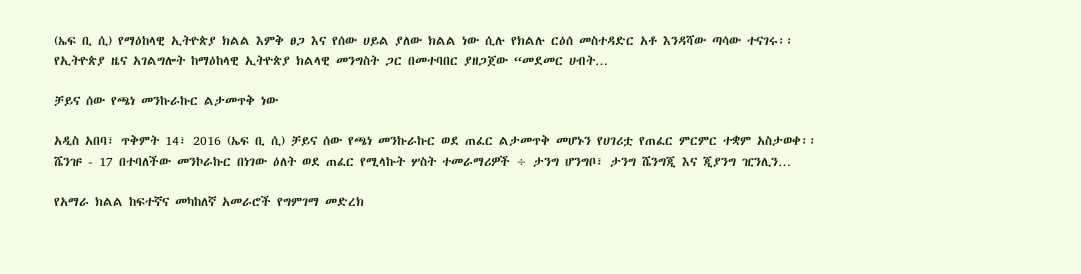(ኤፍ ቢ ሲ) የማዕከላዊ ኢትዮጵያ ክልል እምቅ ፀጋ እና የሰው ሀይል ያለው ክልል ነው ሲሉ የክልሉ ርዕሰ መስተዳድር አቶ እንዳሻው ጣሳው ተናገሩ፡፡ የኢትዮጵያ ዜና አገልግሎት ከማዕከላዊ ኢትዮጵያ ክልላዊ መንግስት ጋር በመተባበር ያዘጋጀው “መደመር ሀብት…

ቻይና ሰው የጫነ መንኩራኩር ልታመጥቅ ነው

አዲስ አበባ፣ ጥቅምት 14፣ 2016 (ኤፍ ቢ ሲ) ቻይና ሰው የጫነ መንኩራኩር ወደ ጠፈር ልታመጥቅ መሆኑን የሀገሪቷ የጠፈር ምርምር ተቋም አስታወቀ፡፡ ሼንዡ - 17 በተባለችው መንኮራኩር በነገው ዕለት ወደ ጠፈር የሚላኩት ሦስት ተመራማሪዎች ÷ ታንግ ሆንግቦ፣ ታንግ ሼንግጂ እና ጂያንግ ዢንሊን…

የአማራ ክልል ከፍተኛና መካከለኛ አመራሮች የግምገማ መድረክ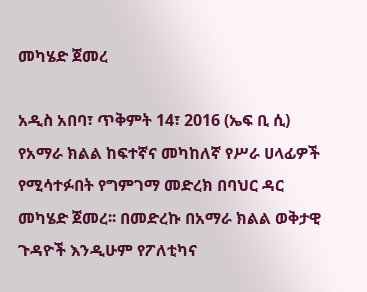መካሄድ ጀመረ

አዲስ አበባ፣ ጥቅምት 14፣ 2016 (ኤፍ ቢ ሲ) የአማራ ክልል ከፍተኛና መካከለኛ የሥራ ሀላፊዎች የሚሳተፉበት የግምገማ መድረክ በባህር ዳር መካሄድ ጀመረ፡፡ በመድረኩ በአማራ ክልል ወቅታዊ ጉዳዮች እንዲሁም የፖለቲካና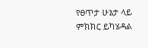የፀጥታ ሁኔታ ላይ ምክክር ይካሄዳል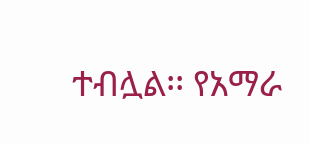ተብሏል፡፡ የአማራ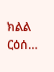ክልል ርዕሰ…